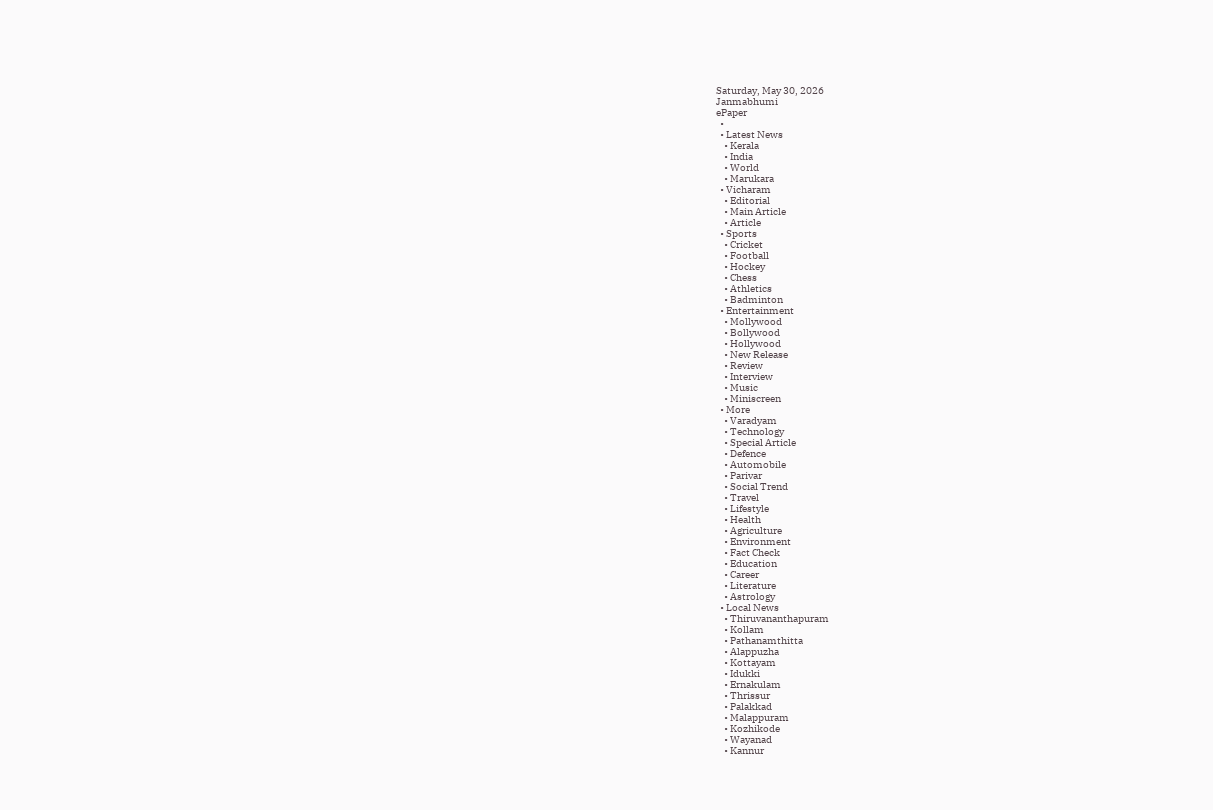Saturday, May 30, 2026
Janmabhumi
ePaper
  •
  • Latest News
    • Kerala
    • India
    • World
    • Marukara
  • Vicharam
    • Editorial
    • Main Article
    • Article
  • Sports
    • Cricket
    • Football
    • Hockey
    • Chess
    • Athletics
    • Badminton
  • Entertainment
    • Mollywood
    • Bollywood
    • Hollywood
    • New Release
    • Review
    • Interview
    • Music
    • Miniscreen
  • More
    • Varadyam
    • Technology
    • Special Article
    • Defence
    • Automobile
    • Parivar
    • Social Trend
    • Travel
    • Lifestyle
    • Health
    • Agriculture
    • Environment
    • Fact Check
    • Education
    • Career
    • Literature
    • Astrology
  • Local News
    • Thiruvananthapuram
    • Kollam
    • Pathanamthitta
    • Alappuzha
    • Kottayam
    • Idukki
    • Ernakulam
    • Thrissur
    • Palakkad
    • Malappuram
    • Kozhikode
    • Wayanad
    • Kannur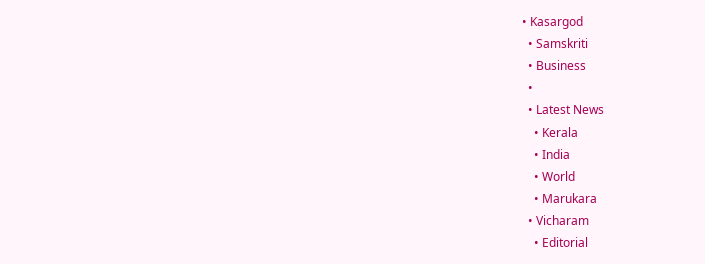• Kasargod
  • Samskriti
  • Business
  •
  • Latest News
    • Kerala
    • India
    • World
    • Marukara
  • Vicharam
    • Editorial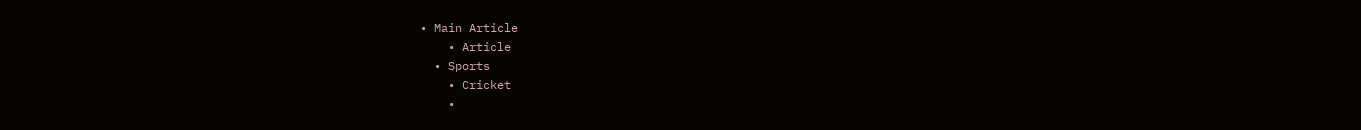• Main Article
    • Article
  • Sports
    • Cricket
    •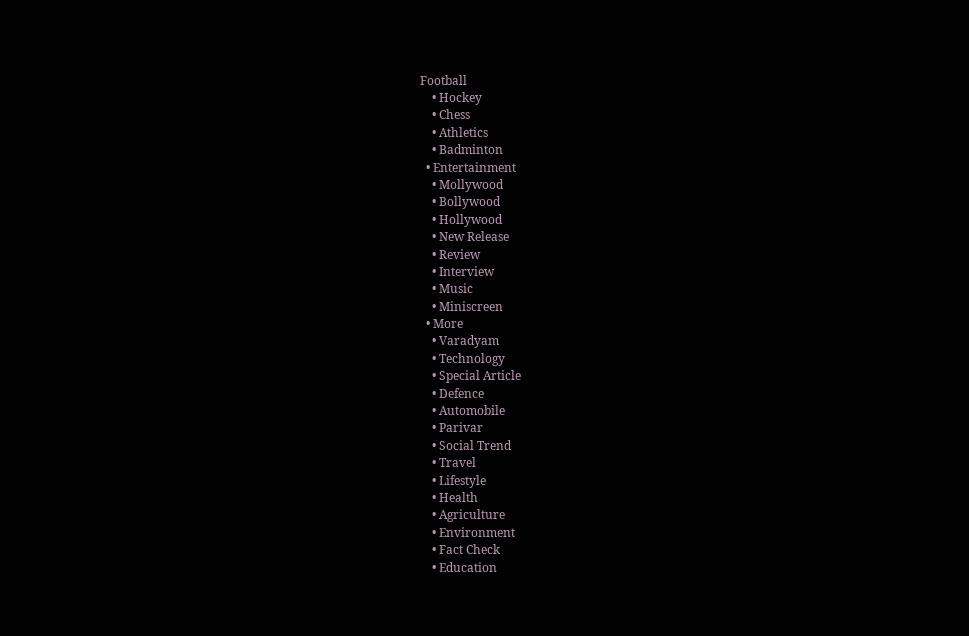Football
    • Hockey
    • Chess
    • Athletics
    • Badminton
  • Entertainment
    • Mollywood
    • Bollywood
    • Hollywood
    • New Release
    • Review
    • Interview
    • Music
    • Miniscreen
  • More
    • Varadyam
    • Technology
    • Special Article
    • Defence
    • Automobile
    • Parivar
    • Social Trend
    • Travel
    • Lifestyle
    • Health
    • Agriculture
    • Environment
    • Fact Check
    • Education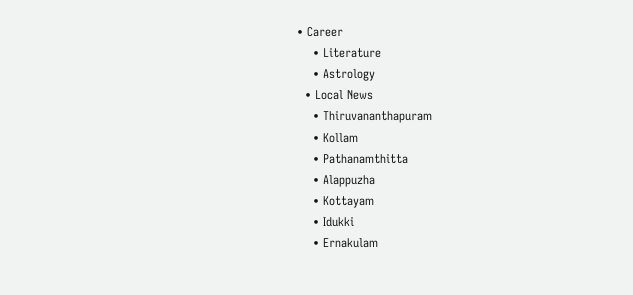• Career
    • Literature
    • Astrology
  • Local News
    • Thiruvananthapuram
    • Kollam
    • Pathanamthitta
    • Alappuzha
    • Kottayam
    • Idukki
    • Ernakulam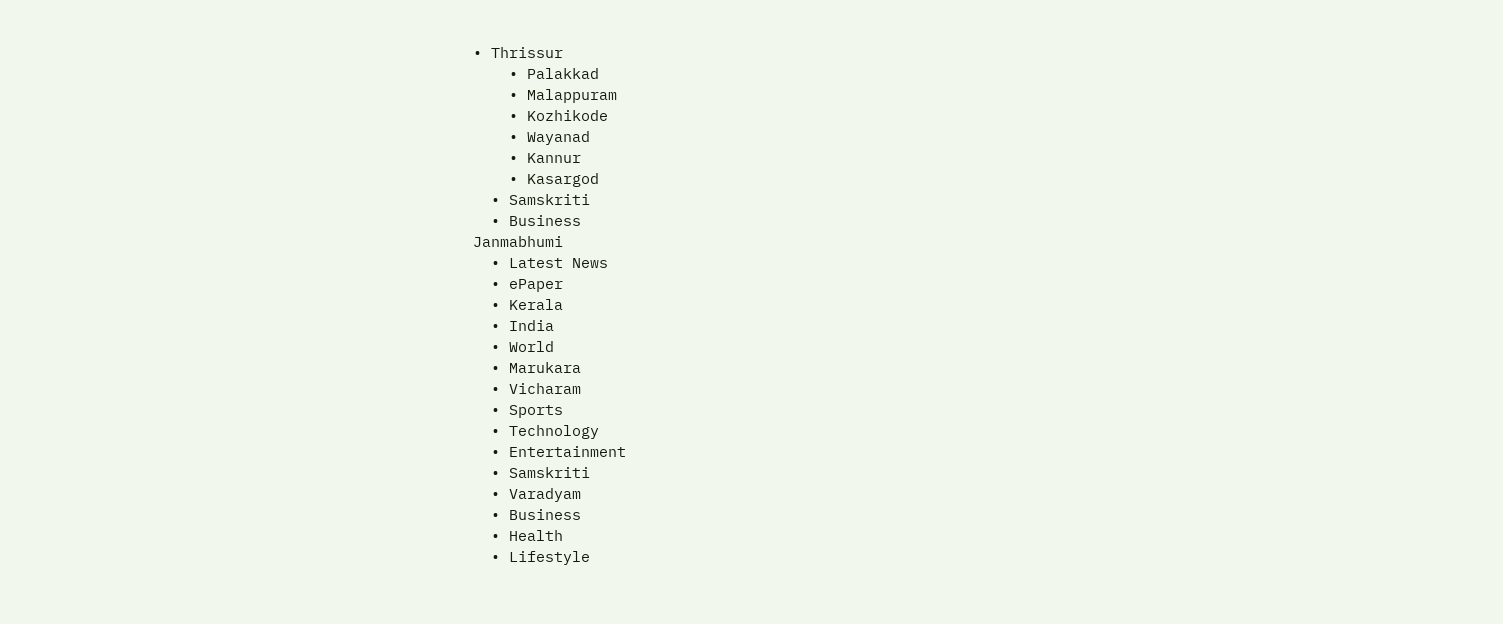• Thrissur
    • Palakkad
    • Malappuram
    • Kozhikode
    • Wayanad
    • Kannur
    • Kasargod
  • Samskriti
  • Business
Janmabhumi
  • Latest News
  • ePaper
  • Kerala
  • India
  • World
  • Marukara
  • Vicharam
  • Sports
  • Technology
  • Entertainment
  • Samskriti
  • Varadyam
  • Business
  • Health
  • Lifestyle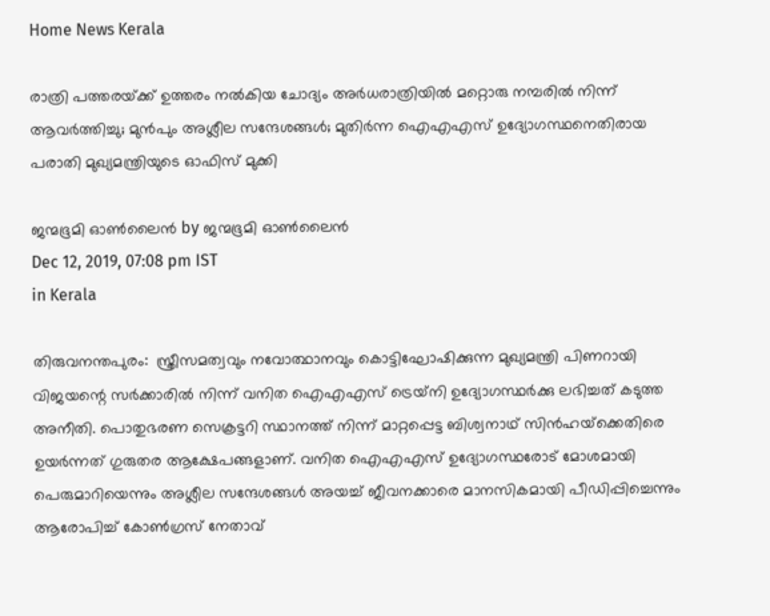Home News Kerala

രാത്രി പത്തരയ്‌ക്ക് ഉത്തരം നല്‍കിയ ചോദ്യം അര്‍ധരാത്രിയില്‍ മറ്റൊരു നമ്പരില്‍ നിന്ന് ആവര്‍ത്തിച്ചു; മുന്‍പും അശ്ലീല സന്ദേശങ്ങള്‍; മുതിര്‍ന്ന ഐഎഎസ് ഉദ്യോഗസ്ഥനെതിരായ പരാതി മുഖ്യമന്ത്രിയുടെ ഓഫിസ് മുക്കി

ജന്മഭൂമി ഓണ്‍ലൈന്‍ by ജന്മഭൂമി ഓണ്‍ലൈന്‍
Dec 12, 2019, 07:08 pm IST
in Kerala

തിരുവനന്തപുരം:  സ്ത്രീസമത്വവും നവോത്ഥാനവും കൊട്ടിഘോഷിക്കുന്ന മുഖ്യമന്ത്രി പിണറായി വിജയന്റെ സര്‍ക്കാരില്‍ നിന്ന് വനിത ഐഎഎസ് ട്രെയ്‌നി ഉദ്യോഗസ്ഥര്‍ക്കു ലഭിച്ചത് കടുത്ത അനീതി. പൊതുഭരണ സെക്രട്ടറി സ്ഥാനത്ത് നിന്ന് മാറ്റപ്പെട്ട ബിശ്വനാഥ് സിന്‍ഹയ്‌ക്കെതിരെ ഉയര്‍ന്നത് ഗുരുതര ആക്ഷേപങ്ങളാണ്. വനിത ഐഎഎസ് ഉദ്യോഗസ്ഥരോട് മോശമായി പെരുമാറിയെന്നും അശ്ലീല സന്ദേശങ്ങള്‍ അയച്ച് ജീവനക്കാരെ മാനസികമായി പീഡിപ്പിച്ചെന്നും ആരോപിച്ച് കോണ്‍ഗ്രസ് നേതാവ്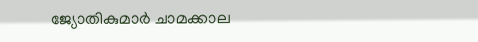ജ്യോതികുമാര്‍ ചാമക്കാല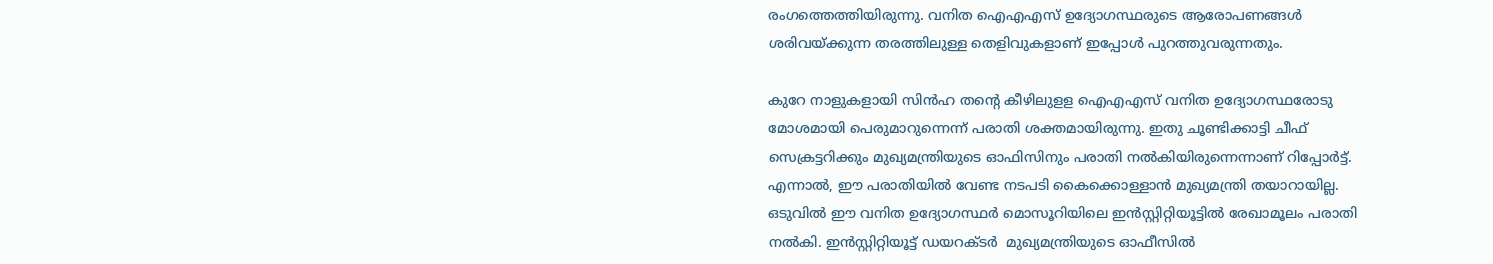രംഗത്തെത്തിയിരുന്നു. വനിത ഐഎഎസ് ഉദ്യോഗസ്ഥരുടെ ആരോപണങ്ങള്‍ ശരിവയ്‌ക്കുന്ന തരത്തിലുള്ള തെളിവുകളാണ് ഇപ്പോള്‍ പുറത്തുവരുന്നതും.

കുറേ നാളുകളായി സിന്‍ഹ തന്റെ കീഴിലുളള ഐഎഎസ് വനിത ഉദ്യോഗസ്ഥരോടു മോശമായി പെരുമാറുന്നെന്ന് പരാതി ശക്തമായിരുന്നു. ഇതു ചൂണ്ടിക്കാട്ടി ചീഫ് സെക്രട്ടറിക്കും മുഖ്യമന്ത്രിയുടെ ഓഫിസിനും പരാതി നല്‍കിയിരുന്നെന്നാണ് റിപ്പോര്‍ട്ട്. എന്നാല്‍, ഈ പരാതിയില്‍ വേണ്ട നടപടി കൈക്കൊള്ളാന്‍ മുഖ്യമന്ത്രി തയാറായില്ല. ഒടുവില്‍ ഈ വനിത ഉദ്യോഗസ്ഥര്‍ മൊസൂറിയിലെ ഇന്‍സ്റ്റിറ്റിയൂട്ടില്‍ രേഖാമൂലം പരാതി നല്‍കി. ഇന്‍സ്റ്റിറ്റിയൂട്ട് ഡയറക്ടര്‍  മുഖ്യമന്ത്രിയുടെ ഓഫീസില്‍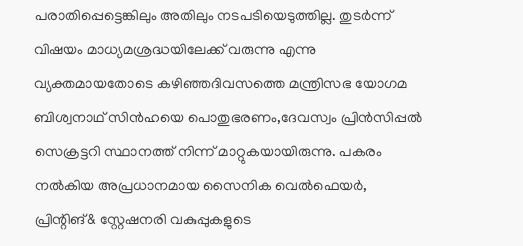പരാതിപ്പെട്ടെങ്കിലും അതിലും നടപടിയെടുത്തില്ല. തുടര്‍ന്ന് വിഷയം മാധ്യമശ്രദ്ധയിലേക്ക് വരുന്നു എന്നു വ്യക്തമായതോടെ കഴിഞ്ഞദിവസത്തെ മന്ത്രിസഭ യോഗമ ബിശ്വനാഥ് സിന്‍ഹയെ പൊതുഭരണം,ദേവസ്വം പ്രിന്‍സിപ്പല്‍ സെക്രട്ടറി സ്ഥാനത്ത് നിന്ന് മാറ്റുകയായിരുന്നു. പകരം നല്‍കിയ അപ്രധാനമായ സൈനിക വെല്‍ഫെയര്‍, പ്രിന്റിങ്& സ്റ്റേഷനരി വകുപ്പുകളുടെ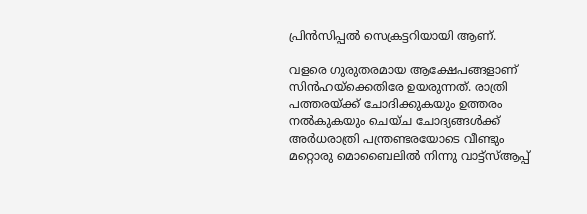പ്രിന്‍സിപ്പല്‍ സെക്രട്ടറിയായി ആണ്.

വളരെ ഗുരുതരമായ ആക്ഷേപങ്ങളാണ് സിന്‍ഹയ്‌ക്കെതിരേ ഉയരുന്നത്. രാത്രി പത്തരയ്‌ക്ക് ചോദിക്കുകയും ഉത്തരം നല്‍കുകയും ചെയ്ച ചോദ്യങ്ങള്‍ക്ക് അര്‍ധരാത്രി പന്ത്രണ്ടരയോടെ വീണ്ടും മറ്റൊരു മൊബൈലില്‍ നിന്നു വാട്ട്‌സ്ആപ്പ്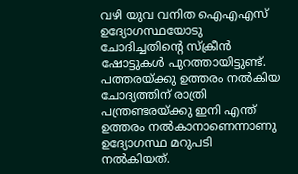വഴി യുവ വനിത ഐഎഎസ് ഉദ്യോഗസ്ഥയോടു ചോദിച്ചതിന്റെ സ്‌ക്രീന്‍ ഷോട്ടുകള്‍ പുറത്തായിട്ടുണ്ട്. പത്തരയ്‌ക്കു ഉത്തരം നല്‍കിയ ചോദ്യത്തിന് രാത്രി പന്ത്രണ്ടരയ്‌ക്കു ഇനി എന്ത് ഉത്തരം നല്‍കാനാണെന്നാണു ഉദ്യോഗസ്ഥ മറുപടി നല്‍കിയത്.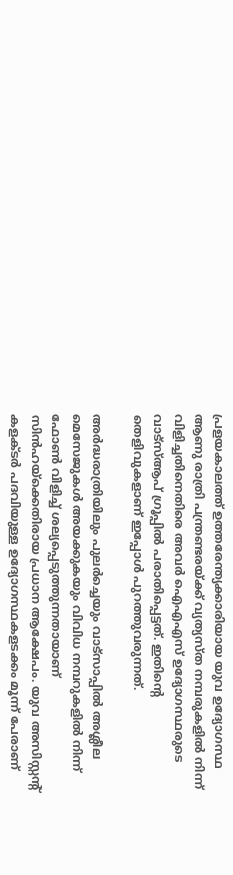പ്രളയകാലത്ത് ഉത്തരേന്ത്യക്കാരിയായ യുവ ഉദ്യോഗസ്ഥ ആണു രാത്രി പന്ത്രണ്ടരയ്‌ക്ക് വ്യത്യസ്ത നമ്പരുകളില്‍ നിന്ന് വിളിച്ചതിനെതിരെ അവര്‍ ഐഎഎസ് ഉദ്യോഗസ്ഥരുടെ വാട്‌സ്ആപ് ഗ്രൂപ്പില്‍ പരാതിപ്പെട്ടത്. ഇതിന്റെ തെളിവുകളാണ് ഇപ്പോള്‍ പുറത്തുവരുന്നത്.

അര്‍ദ്ധരാത്രിയിലും പുലര്‍ച്ചെയും വാട്‌സാപ്പില്‍ അശ്ലീല മെസേജുകള്‍ അയക്കുകയും വിവിധ നമ്പറുകളില്‍ നിന്ന് ഫോണ്‍ വിളിച്ച് ശല്യപ്പെടുത്തുന്നതായാണ് സിന്‍ഹയ്‌ക്കെതിരായ പ്രധാന ആക്ഷേപം. യുവ അസിസ്റ്റന്റ് കളക്ടര്‍ പദവിയുള്ള ഉദ്യോഗസ്ഥകളടക്കം മൂന്ന് പേരാണ്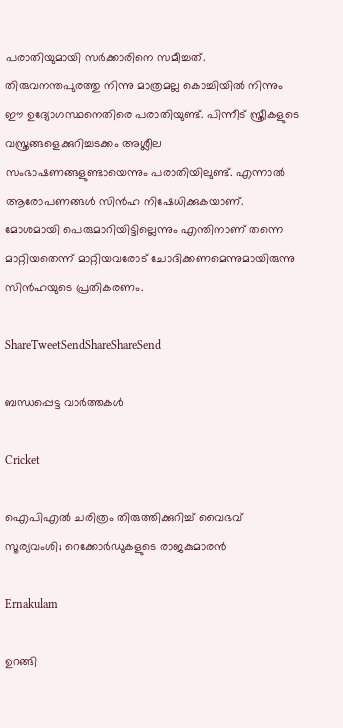പരാതിയുമായി സര്‍ക്കാരിനെ സമീച്ചത്. തിരുവനന്തപുരത്തു നിന്നു മാത്രമല്ല കൊച്ചിയില്‍ നിന്നും ഈ ഉദ്യോഗസ്ഥനെതിരെ പരാതിയുണ്ട്. പിന്നീട് സ്ത്രീകളുടെ വസ്ത്രങ്ങളെക്കുറിച്ചടക്കം അശ്ലീല സംഭാഷണങ്ങളുണ്ടായെന്നും പരാതിയിലുണ്ട്. എന്നാല്‍ ആരോപണങ്ങള്‍ സിന്‍ഹ നിഷേധിക്കുകയാണ്. മോശമായി പെരുമാറിയിട്ടില്ലെന്നും എന്തിനാണ് തന്നെ മാറ്റിയതെന്ന് മാറ്റിയവരോട് ചോദിക്കണമെന്നുമായിരുന്നു സിന്‍ഹയുടെ പ്രതികരണം.

ShareTweetSendShareShareSend

ബന്ധപ്പെട്ട വാര്‍ത്തകള്‍

Cricket

ഐപിഎൽ ചരിത്രം തിരുത്തിക്കുറിച്ച് വൈഭവ് സൂര്യവംശി; റെക്കോര്‍ഡുകളുടെ രാജകുമാരന്‍

Ernakulam

ഉറങ്ങി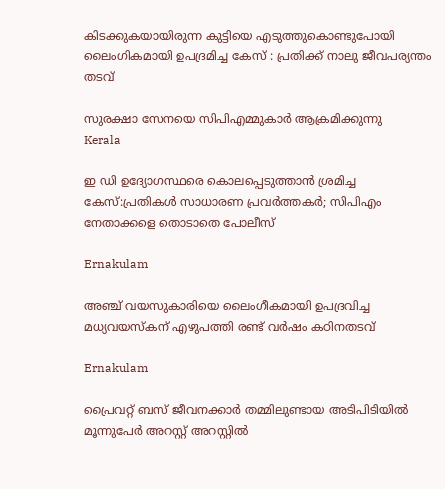കിടക്കുകയായിരുന്ന കുട്ടിയെ എടുത്തുകൊണ്ടുപോയി ലൈംഗികമായി ഉപദ്രമിച്ച കേസ് : പ്രതിക്ക് നാലു ജീവപര്യന്തം തടവ്

സുരക്ഷാ സേനയെ സിപിഎമ്മുകാര്‍ ആക്രമിക്കുന്നു
Kerala

ഇ ഡി ഉദ്യോഗസ്ഥരെ കൊലപ്പെടുത്താന്‍ ശ്രമിച്ച കേസ്:പ്രതികള്‍ സാധാരണ പ്രവര്‍ത്തകര്‍; സിപിഎം നേതാക്കളെ തൊടാതെ പോലീസ്

Ernakulam

അഞ്ച് വയസുകാരിയെ ലൈംഗീകമായി ഉപദ്രവിച്ച മധ്യവയസ്കന് എഴുപത്തി രണ്ട് വർഷം കഠിനതടവ്

Ernakulam

പ്രൈവറ്റ് ബസ് ജീവനക്കാർ തമ്മിലുണ്ടായ അടിപിടിയിൽ മൂന്നുപേർ അറസ്റ്റ് അറസ്റ്റിൽ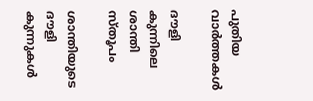പുതിയ വാര്‍ത്തകള്‍

ദൗളി കുന്നിലെ ശാന്തി സ്തൂപം

ശാന്തിയുടെ ദൗളി കുന്നുകള്‍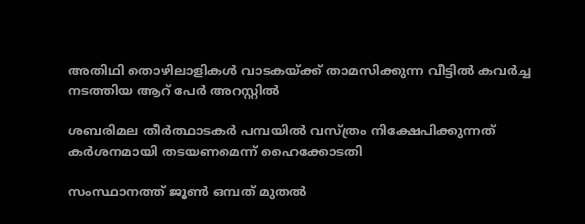അതിഥി തൊഴിലാളികൾ വാടകയ്‌ക്ക് താമസിക്കുന്ന വീട്ടിൽ കവർച്ച നടത്തിയ ആറ് പേർ അറസ്റ്റിൽ

ശബരിമല തീർത്ഥാടകർ പമ്പയിൽ വസ്ത്രം നിക്ഷേപിക്കുന്നത് കർശനമായി തടയണമെന്ന് ഹൈക്കോടതി

സംസ്ഥാനത്ത് ജൂണ്‍ ഒമ്പത് മുതല്‍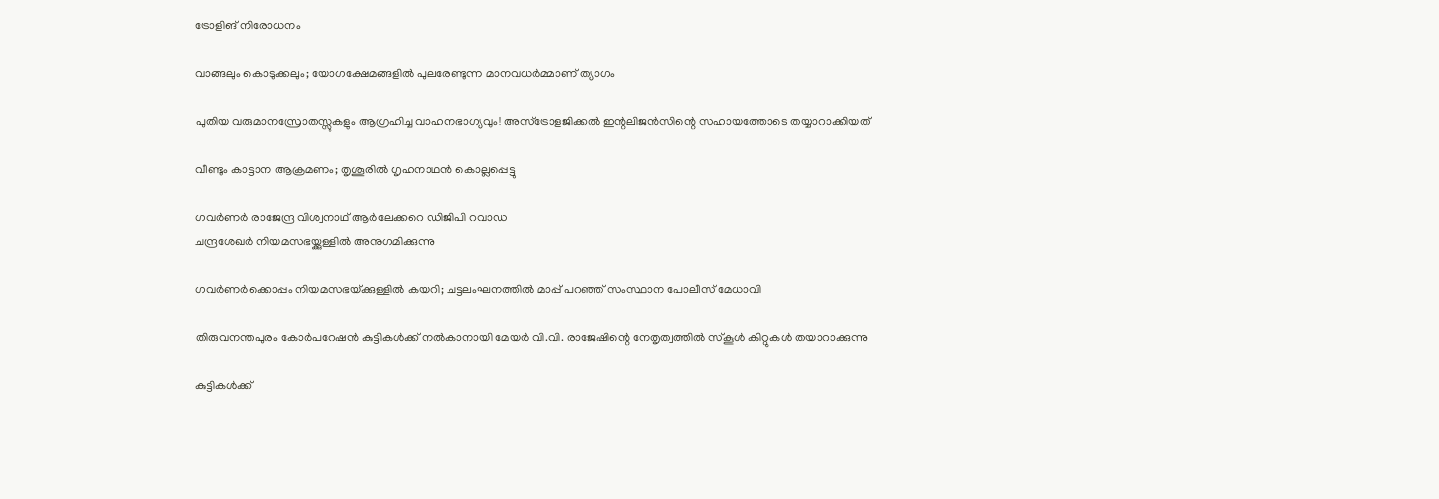ട്രോളിങ് നിരോധനം

വാങ്ങലും കൊടുക്കലും; യോഗക്ഷേമങ്ങളില്‍ പുലരേണ്ടുന്ന മാനവധര്‍മ്മാണ് ത്യാഗം

പുതിയ വരുമാനസ്രോതസ്സുകളും ആഗ്രഹിച്ച വാഹനഭാഗ്യവും! അസ്ട്രോളജിക്കൽ ഇന്റലിജൻസിന്റെ സഹായത്തോടെ തയ്യാറാക്കിയത്

വീണ്ടും കാട്ടാന ആക്രമണം; തൃശൂരിൽ ഗൃഹനാഥൻ കൊല്ലപ്പെട്ടു

ഗവര്‍ണര്‍ രാജേന്ദ്ര വിശ്വനാഥ് ആര്‍ലേക്കറെ ഡിജിപി റവാഡ
ചന്ദ്രശേഖര്‍ നിയമസഭയ്ക്കുള്ളില്‍ അനുഗമിക്കുന്നു

ഗവര്‍ണര്‍ക്കൊപ്പം നിയമസഭയ്‌ക്കുള്ളില്‍ കയറി; ചട്ടലംഘനത്തില്‍ മാപ്പ് പറഞ്ഞ് സംസ്ഥാന പോലീസ് മേധാവി

തിരുവനന്തപുരം കോര്‍പറേഷന്‍ കുട്ടികള്‍ക്ക് നല്‍കാനായി മേയര്‍ വി.വി. രാജേഷിന്റെ നേതൃത്വത്തില്‍ സ്‌കൂള്‍ കിറ്റുകള്‍ തയാറാക്കുന്നു

കുട്ടികള്‍ക്ക്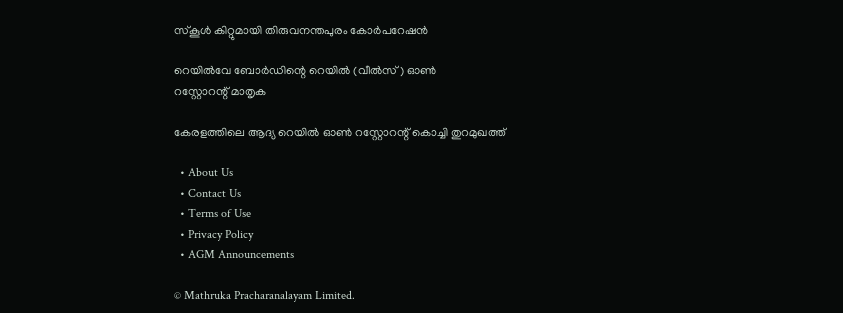സ്‌കൂള്‍ കിറ്റുമായി തിരുവനന്തപുരം കോര്‍പറേഷന്‍

റെയില്‍വേ ബോര്‍ഡിന്റെ റെയില്‍ (വീല്‍സ്) ഓണ്‍
റസ്റ്റോറന്റ് മാതൃക

കേരളത്തിലെ ആദ്യ റെയില്‍ ഓണ്‍ റസ്റ്റോറന്റ് കൊച്ചി തുറമുഖത്ത്

  • About Us
  • Contact Us
  • Terms of Use
  • Privacy Policy
  • AGM Announcements

© Mathruka Pracharanalayam Limited.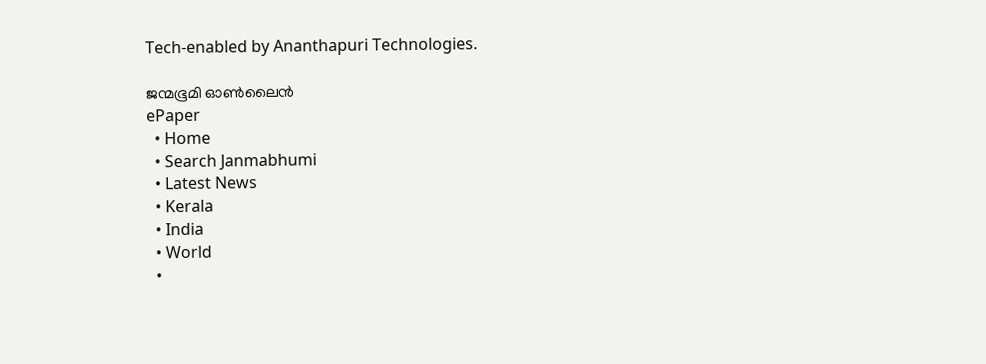Tech-enabled by Ananthapuri Technologies.

ജന്മഭൂമി ഓണ്‍ലൈന്‍
ePaper
  • Home
  • Search Janmabhumi
  • Latest News
  • Kerala
  • India
  • World
  •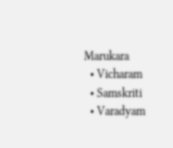Marukara
  • Vicharam
  • Samskriti
  • Varadyam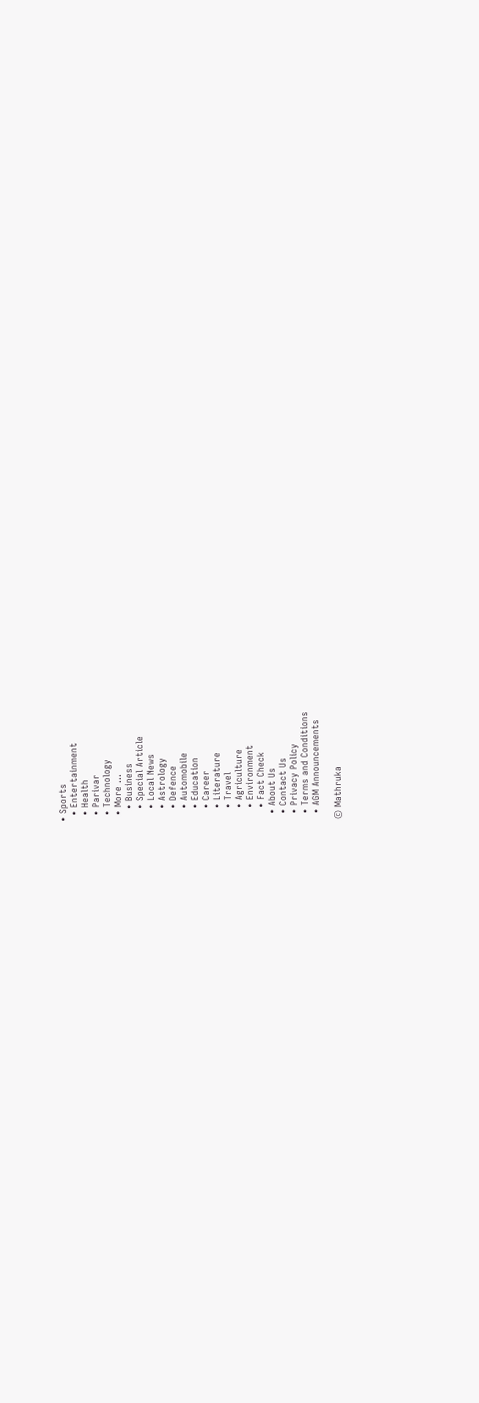• Sports
  • Entertainment
  • Health
  • Parivar
  • Technology
  • More …
    • Business
    • Special Article
    • Local News
    • Astrology
    • Defence
    • Automobile
    • Education
    • Career
    • Literature
    • Travel
    • Agriculture
    • Environment
    • Fact Check
  • About Us
  • Contact Us
  • Privacy Policy
  • Terms and Conditions
  • AGM Announcements

© Mathruka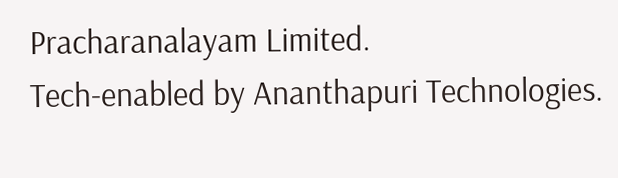Pracharanalayam Limited.
Tech-enabled by Ananthapuri Technologies.